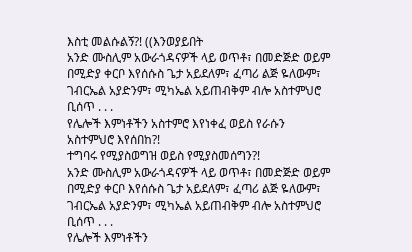እስቲ መልሱልኝ?! ((እንወያይበት
አንድ ሙስሊም አውራጎዳናዎች ላይ ወጥቶ፣ በመድጅድ ወይም በሚድያ ቀርቦ እየሰሱስ ጌታ አይደለም፣ ፈጣሪ ልጅ ዬለውም፣ ገብርኤል አያድንም፣ ሚካኤል አይጠብቅም ብሎ አስተምህሮ ቢሰጥ . . .
የሌሎች እምነቶችን አስተምሮ እየነቀፈ ወይስ የራሱን አስተምህሮ እየሰበከ?!
ተግባሩ የሚያስወግዝ ወይስ የሚያስመሰግን?!
አንድ ሙስሊም አውራጎዳናዎች ላይ ወጥቶ፣ በመድጅድ ወይም በሚድያ ቀርቦ እየሰሱስ ጌታ አይደለም፣ ፈጣሪ ልጅ ዬለውም፣ ገብርኤል አያድንም፣ ሚካኤል አይጠብቅም ብሎ አስተምህሮ ቢሰጥ . . .
የሌሎች እምነቶችን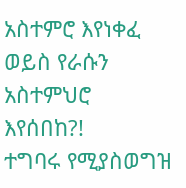አስተምሮ እየነቀፈ ወይስ የራሱን አስተምህሮ እየሰበከ?!
ተግባሩ የሚያስወግዝ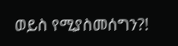ወይስ የሚያስመሰግን?!